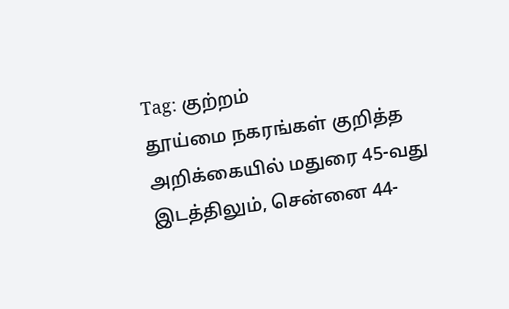Tag: குற்றம்
தூய்மை நகரங்கள் குறித்த அறிக்கையில் மதுரை 45-வது இடத்திலும், சென்னை 44-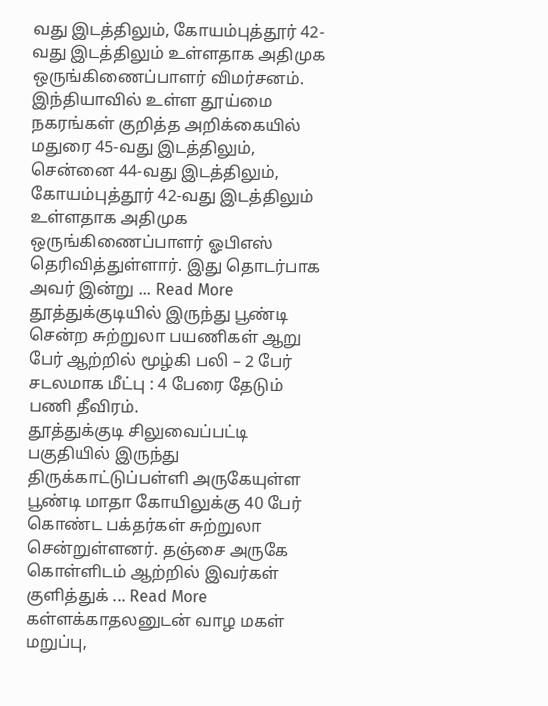வது இடத்திலும், கோயம்புத்தூர் 42-வது இடத்திலும் உள்ளதாக அதிமுக ஒருங்கிணைப்பாளர் விமர்சனம்.
இந்தியாவில் உள்ள தூய்மை நகரங்கள் குறித்த அறிக்கையில் மதுரை 45-வது இடத்திலும், சென்னை 44-வது இடத்திலும், கோயம்புத்தூர் 42-வது இடத்திலும் உள்ளதாக அதிமுக ஒருங்கிணைப்பாளர் ஓபிஎஸ் தெரிவித்துள்ளார். இது தொடர்பாக அவர் இன்று ... Read More
தூத்துக்குடியில் இருந்து பூண்டி சென்ற சுற்றுலா பயணிகள் ஆறு பேர் ஆற்றில் மூழ்கி பலி – 2 பேர் சடலமாக மீட்பு : 4 பேரை தேடும் பணி தீவிரம்.
தூத்துக்குடி சிலுவைப்பட்டி பகுதியில் இருந்து திருக்காட்டுப்பள்ளி அருகேயுள்ள பூண்டி மாதா கோயிலுக்கு 40 பேர் கொண்ட பக்தர்கள் சுற்றுலா சென்றுள்ளனர். தஞ்சை அருகே கொள்ளிடம் ஆற்றில் இவர்கள் குளித்துக் ... Read More
கள்ளக்காதலனுடன் வாழ மகள் மறுப்பு,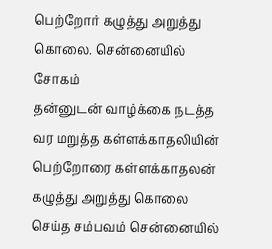பெற்றோர் கழுத்து அறுத்து கொலை. சென்னையில் சோகம்
தன்னுடன் வாழ்க்கை நடத்த வர மறுத்த கள்ளக்காதலியின் பெற்றோரை கள்ளக்காதலன் கழுத்து அறுத்து கொலை செய்த சம்பவம் சென்னையில்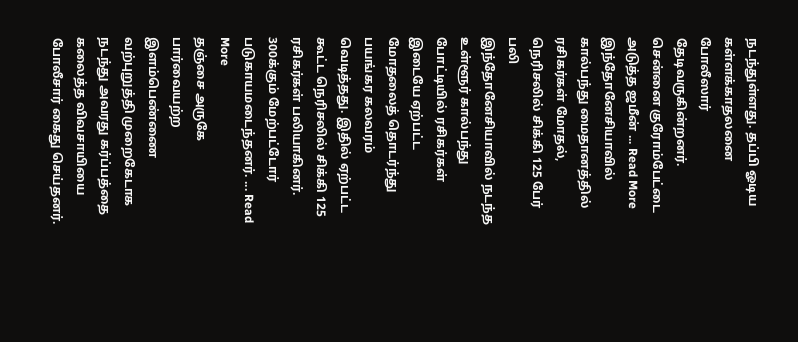நடந்துள்ளது. தப்பி ஓடிய கள்ளக்காதலனை போலீஸார் தேடிவருகின்றனர். சென்னை குரோம்பேட்டை அடுத்த ஜமீன் ... Read More
இந்தோனேசியாவில் கால்பந்து மைதானத்தில் ரசிகர்கள் மோதல், நெரிசலில் சிக்கி 125 பேர் பலி
இந்தோனேசியாவில் நடந்த உள்ளூர் கால்பந்து போட்டியில் ரசிகர்கள் இடையே ஏற்பட்ட மோதலைத் தொடர்ந்து பயங்கர கலவரம் வெடித்தது. இதில் ஏற்பட்ட கூட்ட நெரிசலில் சிக்கி 125 ரசிகர்கள் பலியாகினர். 300க்கும் மேற்பட்டோர் படுகாயமடைந்தனர். ... Read More
தஞ்சை அருகே பார்வையற்ற இளம்பெண்ணை வற்புறுத்தி முறைகேடாக நடந்து அவரது கர்ப்பத்தை கலைத்த விவசாயியை போலீசார் கைது செய்தனர்.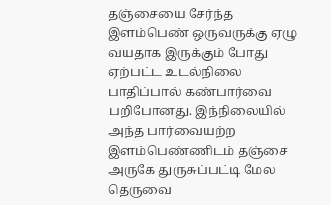தஞ்சையை சேர்ந்த இளம்பெண் ஒருவருக்கு ஏழு வயதாக இருக்கும் போது ஏற்பட்ட உடல்நிலை பாதிப்பால் கண்பார்வை பறிபோனது. இந்நிலையில் அந்த பார்வையற்ற இளம்பெண்ணிடம் தஞ்சை அருகே துருசுப்பட்டி மேல தெருவை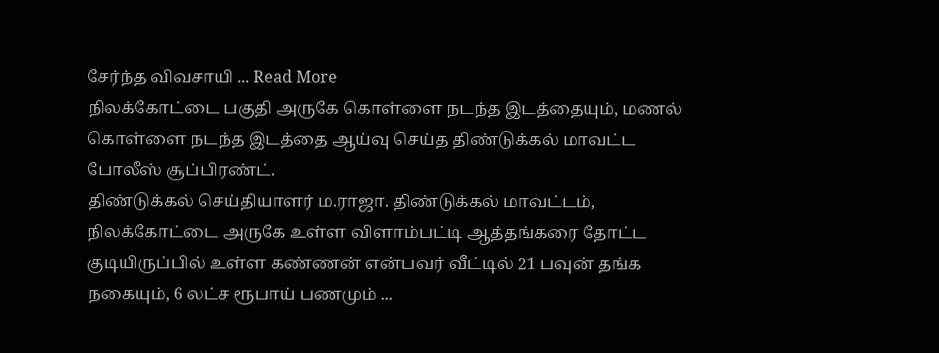சேர்ந்த விவசாயி ... Read More
நிலக்கோட்டை பகுதி அருகே கொள்ளை நடந்த இடத்தையும், மணல் கொள்ளை நடந்த இடத்தை ஆய்வு செய்த திண்டுக்கல் மாவட்ட போலீஸ் சூப்பிரண்ட்.
திண்டுக்கல் செய்தியாளர் ம.ராஜா. திண்டுக்கல் மாவட்டம், நிலக்கோட்டை அருகே உள்ள விளாம்பட்டி ஆத்தங்கரை தோட்ட குடியிருப்பில் உள்ள கண்ணன் என்பவர் வீட்டில் 21 பவுன் தங்க நகையும், 6 லட்ச ரூபாய் பணமும் ...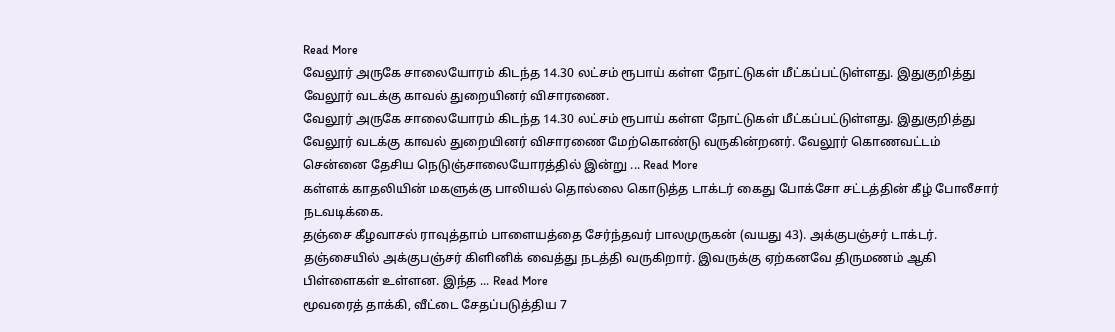Read More
வேலூர் அருகே சாலையோரம் கிடந்த 14.30 லட்சம் ரூபாய் கள்ள நோட்டுகள் மீட்கப்பட்டுள்ளது. இதுகுறித்து வேலூர் வடக்கு காவல் துறையினர் விசாரணை.
வேலூர் அருகே சாலையோரம் கிடந்த 14.30 லட்சம் ரூபாய் கள்ள நோட்டுகள் மீட்கப்பட்டுள்ளது. இதுகுறித்து வேலூர் வடக்கு காவல் துறையினர் விசாரணை மேற்கொண்டு வருகின்றனர். வேலூர் கொணவட்டம் சென்னை தேசிய நெடுஞ்சாலையோரத்தில் இன்று ... Read More
கள்ளக் காதலியின் மகளுக்கு பாலியல் தொல்லை கொடுத்த டாக்டர் கைது போக்சோ சட்டத்தின் கீழ் போலீசார் நடவடிக்கை.
தஞ்சை கீழவாசல் ராவுத்தாம் பாளையத்தை சேர்ந்தவர் பாலமுருகன் (வயது 43). அக்குபஞ்சர் டாக்டர். தஞ்சையில் அக்குபஞ்சர் கிளினிக் வைத்து நடத்தி வருகிறார். இவருக்கு ஏற்கனவே திருமணம் ஆகி பிள்ளைகள் உள்ளன. இந்த ... Read More
மூவரைத் தாக்கி, வீட்டை சேதப்படுத்திய 7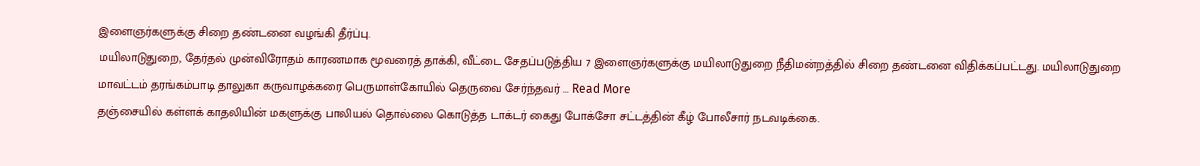இளைஞர்களுக்கு சிறை தண்டனை வழங்கி தீர்ப்பு.
மயிலாடுதுறை, தேர்தல் முன்விரோதம் காரணமாக மூவரைத் தாக்கி, வீட்டை சேதப்படுத்திய 7 இளைஞர்களுக்கு மயிலாடுதுறை நீதிமன்றத்தில் சிறை தண்டனை விதிக்கப்பட்டது. மயிலாடுதுறை மாவட்டம் தரங்கம்பாடி தாலுகா கருவாழக்கரை பெருமாள்கோயில் தெருவை சேர்ந்தவர் ... Read More
தஞ்சையில் கள்ளக் காதலியின் மகளுக்கு பாலியல் தொல்லை கொடுத்த டாக்டர் கைது போக்சோ சட்டத்தின் கீழ் போலீசார் நடவடிக்கை.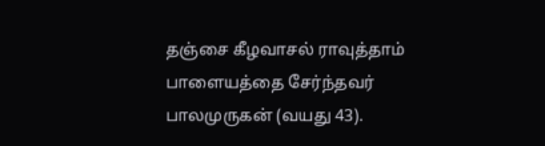தஞ்சை கீழவாசல் ராவுத்தாம் பாளையத்தை சேர்ந்தவர் பாலமுருகன் (வயது 43).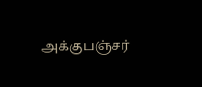அக்குபஞ்சர்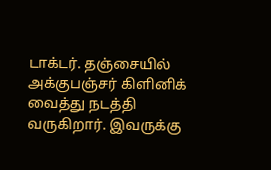டாக்டர். தஞ்சையில் அக்குபஞ்சர் கிளினிக் வைத்து நடத்தி வருகிறார். இவருக்கு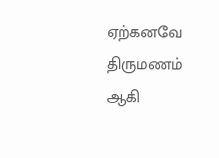ஏற்கனவே திருமணம் ஆகி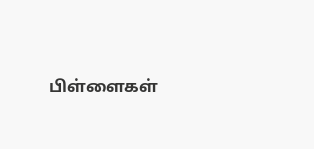பிள்ளைகள்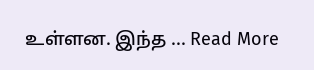உள்ளன. இந்த ... Read More